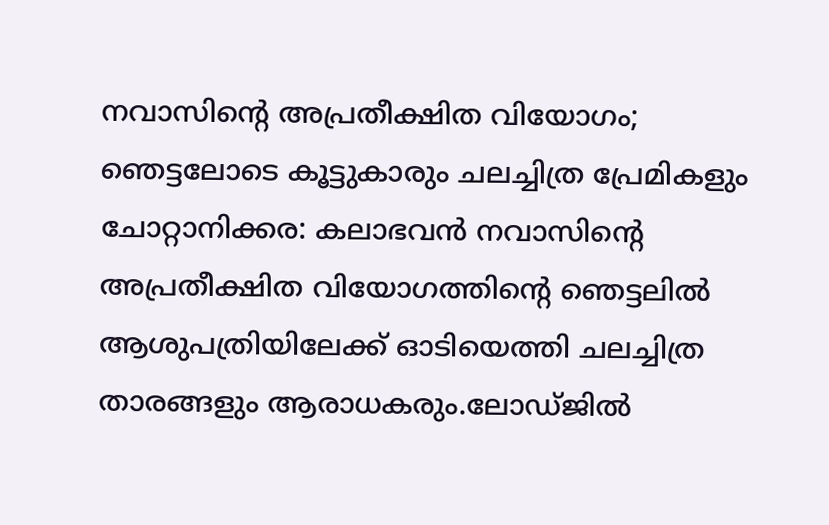നവാസിന്റെ അപ്രതീക്ഷിത വിയോഗം; ഞെട്ടലോടെ കൂട്ടുകാരും ചലച്ചിത്ര പ്രേമികളും
ചോറ്റാനിക്കര: കലാഭവൻ നവാസിന്റെ അപ്രതീക്ഷിത വിയോഗത്തിന്റെ ഞെട്ടലിൽ ആശുപത്രിയിലേക്ക് ഓടിയെത്തി ചലച്ചിത്ര താരങ്ങളും ആരാധകരും.ലോഡ്ജിൽ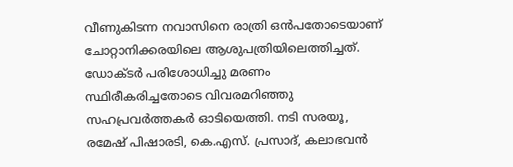വീണുകിടന്ന നവാസിനെ രാത്രി ഒൻപതോടെയാണ് ചോറ്റാനിക്കരയിലെ ആശുപത്രിയിലെത്തിച്ചത്. ഡോക്ടർ പരിശോധിച്ചു മരണം സ്ഥിരീകരിച്ചതോടെ വിവരമറിഞ്ഞു സഹപ്രവർത്തകർ ഓടിയെത്തി. നടി സരയൂ, രമേഷ് പിഷാരടി, കെ.എസ്. പ്രസാദ്, കലാഭവൻ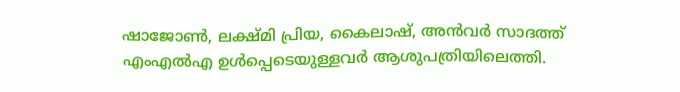ഷാജോൺ, ലക്ഷ്മി പ്രിയ, കൈലാഷ്, അൻവർ സാദത്ത് എംഎൽഎ ഉൾപ്പെടെയുള്ളവർ ആശുപത്രിയിലെത്തി.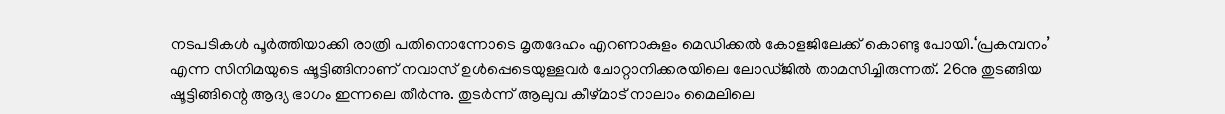നടപടികൾ പൂർത്തിയാക്കി രാത്രി പതിനൊന്നോടെ മൃതദേഹം എറണാകുളം മെഡിക്കൽ കോളജിലേക്ക് കൊണ്ടു പോയി.‘പ്രകമ്പനം’ എന്ന സിനിമയുടെ ഷൂട്ടിങ്ങിനാണ് നവാസ് ഉൾപ്പെടെയുള്ളവർ ചോറ്റാനിക്കരയിലെ ലോഡ്ജിൽ താമസിച്ചിരുന്നത്. 26നു തുടങ്ങിയ ഷൂട്ടിങ്ങിന്റെ ആദ്യ ഭാഗം ഇന്നലെ തീർന്നു. തുടർന്ന് ആലുവ കീഴ്മാട് നാലാം മൈലിലെ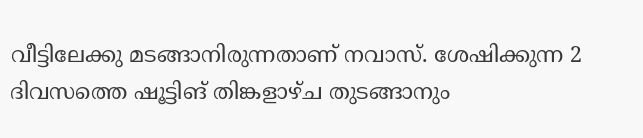വീട്ടിലേക്കു മടങ്ങാനിരുന്നതാണ് നവാസ്. ശേഷിക്കുന്ന 2 ദിവസത്തെ ഷൂട്ടിങ് തിങ്കളാഴ്ച തുടങ്ങാനും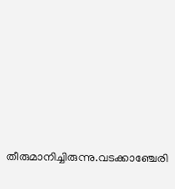തീരുമാനിച്ചിരുന്നു.വടക്കാഞ്ചേരി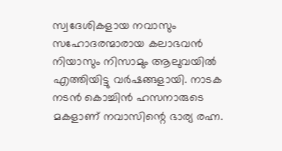സ്വദേശികളായ നവാസും സഹോദരന്മാരായ കലാഭവൻ നിയാസും നിസാമും ആലുവയിൽ എത്തിയിട്ടു വർഷങ്ങളായി. നാടക നടൻ കൊച്ചിൻ ഹസനാരുടെ മകളാണ് നവാസിന്റെ ഭാര്യ രഹ്ന.